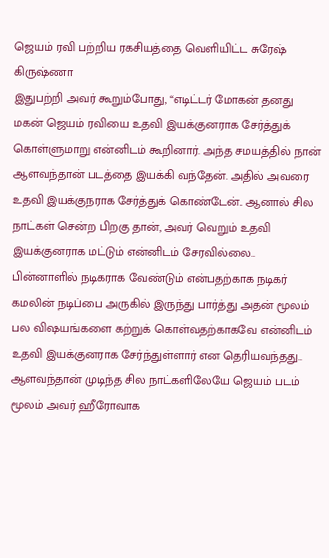ஜெயம் ரவி பற்றிய ரகசியத்தை வெளியிட்ட சுரேஷ் கிருஷ்ணா
இதுபற்றி அவர் கூறும்போது, “எடிட்டர் மோகன் தனது மகன் ஜெயம் ரவியை உதவி இயக்குனராக சேர்த்துக் கொள்ளுமாறு என்னிடம் கூறினார். அந்த சமயத்தில் நான் ஆளவந்தான் படத்தை இயக்கி வந்தேன். அதில் அவரை உதவி இயக்குநராக சேர்த்துக் கொண்டேன்.. ஆனால் சில நாட்கள் சென்ற பிறகு தான், அவர் வெறும் உதவி இயக்குனராக மட்டும் என்னிடம் சேரவில்லை.. பின்னாளில் நடிகராக வேண்டும் என்பதற்காக நடிகர் கமலின் நடிப்பை அருகில் இருந்து பார்த்து அதன் மூலம் பல விஷயங்களை கற்றுக் கொள்வதற்காகவே என்னிடம் உதவி இயக்குனராக சேர்ந்துள்ளார் என தெரியவந்தது.. ஆளவந்தான் முடிந்த சில நாட்களிலேயே ஜெயம் படம் மூலம் அவர் ஹீரோவாக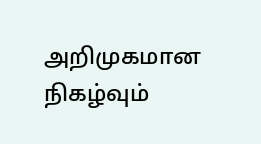அறிமுகமான நிகழ்வும்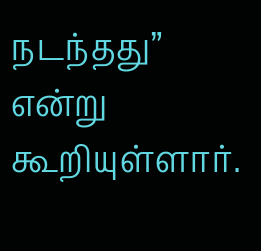நடந்தது” என்று கூறியுள்ளார்.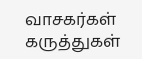வாசகர்கள் கருத்துகள்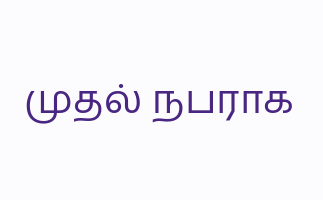முதல் நபராக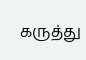கருத்து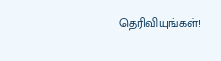தெரிவியுங்கள்!